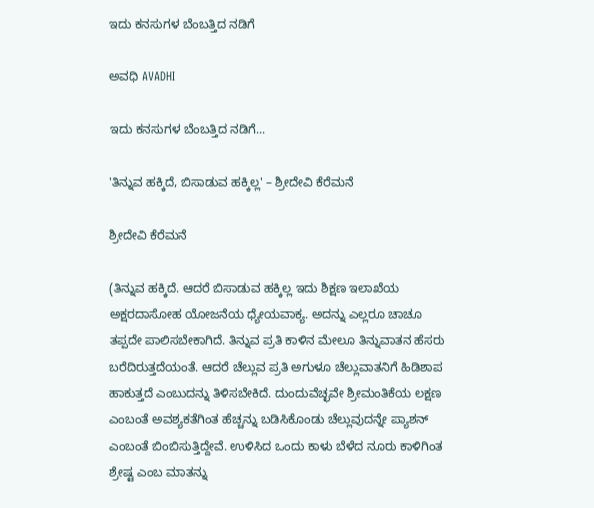ಇದು ಕನಸುಗಳ ಬೆಂಬತ್ತಿದ ನಡಿಗೆ‍

ಅವಧಿ AVADHI

ಇದು ಕನಸುಗಳ ಬೆಂಬತ್ತಿದ ನಡಿಗೆ...

'ತಿನ್ನುವ ಹಕ್ಕಿದೆ, ಬಿಸಾಡುವ ಹಕ್ಕಿಲ್ಲ' – ಶ್ರೀದೇವಿ ಕೆರೆಮನೆ

ಶ್ರೀದೇವಿ ಕೆರೆಮನೆ

(ತಿನ್ನುವ ಹಕ್ಕಿದೆ. ಆದರೆ ಬಿಸಾಡುವ ಹಕ್ಕಿಲ್ಲ ಇದು ಶಿಕ್ಷಣ ಇಲಾಖೆಯ ಅಕ್ಷರದಾಸೋಹ ಯೋಜನೆಯ ಧ್ಯೇಯವಾಕ್ಯ. ಅದನ್ನು ಎಲ್ಲರೂ ಚಾಚೂ ತಪ್ಪದೇ ಪಾಲಿಸಬೇಕಾಗಿದೆ. ತಿನ್ನುವ ಪ್ರತಿ ಕಾಳಿನ ಮೇಲೂ ತಿನ್ನುವಾತನ ಹೆಸರು ಬರೆದಿರುತ್ತದೆಯಂತೆ. ಆದರೆ ಚೆಲ್ಲುವ ಪ್ರತಿ ಅಗುಳೂ ಚೆಲ್ಲುವಾತನಿಗೆ ಹಿಡಿಶಾಪ ಹಾಕುತ್ತದೆ ಎಂಬುದನ್ನು ತಿಳಿಸಬೇಕಿದೆ. ದುಂದುವೆಚ್ಛವೇ ಶ್ರೀಮಂತಿಕೆಯ ಲಕ್ಷಣ ಎಂಬಂತೆ ಅವಶ್ಯಕತೆಗಿಂತ ಹೆಚ್ಚನ್ನು ಬಡಿಸಿಕೊಂಡು ಚೆಲ್ಲುವುದನ್ನೇ ಪ್ಯಾಶನ್ ಎಂಬಂತೆ ಬಿಂಬಿಸುತ್ತಿದ್ದೇವೆ. ಉಳಿಸಿದ ಒಂದು ಕಾಳು ಬೆಳೆದ ನೂರು ಕಾಳಿಗಿಂತ ಶ್ರೇಷ್ಟ ಎಂಬ ಮಾತನ್ನು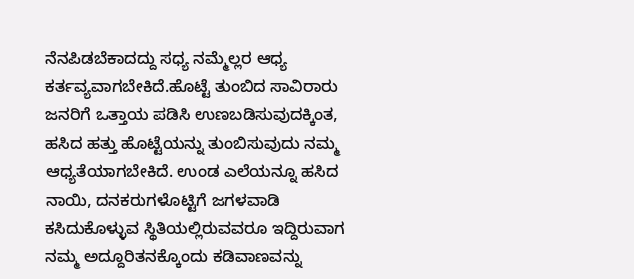ನೆನಪಿಡಬೆಕಾದದ್ದು ಸಧ್ಯ ನಮ್ಮೆಲ್ಲರ ಆಧ್ಯ ಕರ್ತವ್ಯವಾಗಬೇಕಿದೆ.ಹೊಟ್ಟೆ ತುಂಬಿದ ಸಾವಿರಾರು ಜನರಿಗೆ ಒತ್ತಾಯ ಪಡಿಸಿ ಉಣಬಡಿಸುವುದಕ್ಕಿಂತ, ಹಸಿದ ಹತ್ತು ಹೊಟ್ಟೆಯನ್ನು ತುಂಬಿಸುವುದು ನಮ್ಮ ಆಧ್ಯತೆಯಾಗಬೇಕಿದೆ. ಉಂಡ ಎಲೆಯನ್ನೂ ಹಸಿದ ನಾಯಿ, ದನಕರುಗಳೊಟ್ಟಿಗೆ ಜಗಳವಾಡಿ ಕಸಿದುಕೊಳ್ಳುವ ಸ್ಥಿತಿಯಲ್ಲಿರುವವರೂ ಇದ್ದಿರುವಾಗ ನಮ್ಮ ಅದ್ದೂರಿತನಕ್ಕೊಂದು ಕಡಿವಾಣವನ್ನು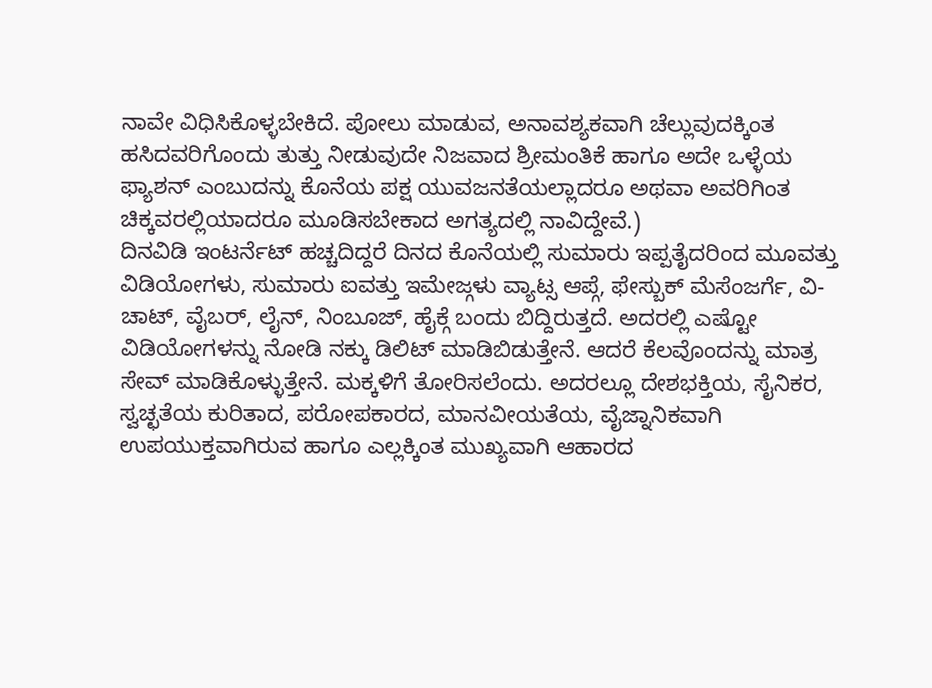ನಾವೇ ವಿಧಿಸಿಕೊಳ್ಳಬೇಕಿದೆ. ಪೋಲು ಮಾಡುವ, ಅನಾವಶ್ಯಕವಾಗಿ ಚೆಲ್ಲುವುದಕ್ಕಿಂತ ಹಸಿದವರಿಗೊಂದು ತುತ್ತು ನೀಡುವುದೇ ನಿಜವಾದ ಶ್ರೀಮಂತಿಕೆ ಹಾಗೂ ಅದೇ ಒಳ್ಳೆಯ ಫ್ಯಾಶನ್ ಎಂಬುದನ್ನು ಕೊನೆಯ ಪಕ್ಷ ಯುವಜನತೆಯಲ್ಲಾದರೂ ಅಥವಾ ಅವರಿಗಿಂತ ಚಿಕ್ಕವರಲ್ಲಿಯಾದರೂ ಮೂಡಿಸಬೇಕಾದ ಅಗತ್ಯದಲ್ಲಿ ನಾವಿದ್ದೇವೆ.)
ದಿನವಿಡಿ ಇಂಟರ್ನೆಟ್ ಹಚ್ಚದಿದ್ದರೆ ದಿನದ ಕೊನೆಯಲ್ಲಿ ಸುಮಾರು ಇಪ್ಪತೈದರಿಂದ ಮೂವತ್ತು ವಿಡಿಯೋಗಳು, ಸುಮಾರು ಐವತ್ತು ಇಮೇಜ್ಗಳು ವ್ಯಾಟ್ಸ ಆಪ್ಗೆ, ಫೇಸ್ಬುಕ್ ಮೆಸೆಂಜರ್ಗೆ, ವಿ-ಚಾಟ್, ವೈಬರ್, ಲೈನ್, ನಿಂಬೂಜ್, ಹೈಕ್ಗೆ ಬಂದು ಬಿದ್ದಿರುತ್ತದೆ. ಅದರಲ್ಲಿ ಎಷ್ಟೋ ವಿಡಿಯೋಗಳನ್ನು ನೋಡಿ ನಕ್ಕು ಡಿಲಿಟ್ ಮಾಡಿಬಿಡುತ್ತೇನೆ. ಆದರೆ ಕೆಲವೊಂದನ್ನು ಮಾತ್ರ ಸೇವ್ ಮಾಡಿಕೊಳ್ಳುತ್ತೇನೆ. ಮಕ್ಕಳಿಗೆ ತೋರಿಸಲೆಂದು. ಅದರಲ್ಲೂ ದೇಶಭಕ್ತಿಯ, ಸೈನಿಕರ, ಸ್ವಚ್ಛತೆಯ ಕುರಿತಾದ, ಪರೋಪಕಾರದ, ಮಾನವೀಯತೆಯ, ವೈಜ್ನಾನಿಕವಾಗಿ ಉಪಯುಕ್ತವಾಗಿರುವ ಹಾಗೂ ಎಲ್ಲಕ್ಕಿಂತ ಮುಖ್ಯವಾಗಿ ಆಹಾರದ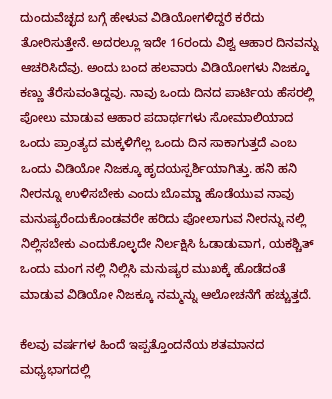ದುಂದುವೆಚ್ಛದ ಬಗ್ಗೆ ಹೇಳುವ ವಿಡಿಯೋಗಳಿದ್ದರೆ ಕರೆದು ತೋರಿಸುತ್ತೇನೆ. ಅದರಲ್ಲೂ ಇದೇ 16ರಂದು ವಿಶ್ವ ಆಹಾರ ದಿನವನ್ನು ಆಚರಿಸಿದೆವು. ಅಂದು ಬಂದ ಹಲವಾರು ವಿಡಿಯೋಗಳು ನಿಜಕ್ಕೂ ಕಣ್ಣು ತೆರೆಸುವಂತಿದ್ದವು. ನಾವು ಒಂದು ದಿನದ ಪಾರ್ಟಿಯ ಹೆಸರಲ್ಲಿ ಪೋಲು ಮಾಡುವ ಆಹಾರ ಪದಾರ್ಥಗಳು ಸೋಮಾಲಿಯಾದ ಒಂದು ಪ್ರಾಂತ್ಯದ ಮಕ್ಕಳಿಗೆಲ್ಲ ಒಂದು ದಿನ ಸಾಕಾಗುತ್ತದೆ ಎಂಬ ಒಂದು ವಿಡಿಯೋ ನಿಜಕ್ಕೂ ಹೃದಯಸ್ಪರ್ಶಿಯಾಗಿತ್ತು. ಹನಿ ಹನಿ ನೀರನ್ನೂ ಉಳಿಸಬೇಕು ಎಂದು ಬೊಮ್ಡಾ ಹೊಡೆಯುವ ನಾವು ಮನುಷ್ಯರೆಂದುಕೊಂಡವರೇ ಹರಿದು ಪೋಲಾಗುವ ನೀರನ್ನು ನಲ್ಲಿ ನಿಲ್ಲಿಸಬೇಕು ಎಂದುಕೊಲ್ಳದೇ ನಿರ್ಲಕ್ಷಿಸಿ ಓಡಾಡುವಾಗ, ಯಕಶ್ಚಿತ್ ಒಂದು ಮಂಗ ನಲ್ಲಿ ನಿಲ್ಲಿಸಿ ಮನುಷ್ಯರ ಮುಖಕ್ಕೆ ಹೊಡೆದಂತೆ ಮಾಡುವ ವಿಡಿಯೋ ನಿಜಕ್ಕೂ ನಮ್ಮನ್ನು ಆಲೋಚನೆಗೆ ಹಚ್ಚುತ್ತದೆ.

ಕೆಲವು ವರ್ಷಗಳ ಹಿಂದೆ ಇಪ್ಪತ್ತೊಂದನೆಯ ಶತಮಾನದ ಮಧ್ಯಭಾಗದಲ್ಲಿ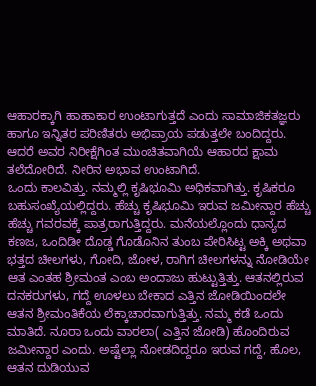ಆಹಾರಕ್ಕಾಗಿ ಹಾಹಾಕಾರ ಉಂಟಾಗುತ್ತದೆ ಎಂದು ಸಾಮಾಜಿಕತಜ್ಞರು ಹಾಗೂ ಇನ್ನಿತರ ಪರಿಣಿತರು ಅಭಿಪ್ರಾಯ ಪಡುತ್ತಲೇ ಬಂದಿದ್ದರು. ಆದರೆ ಅವರ ನಿರೀಕ್ಷೆಗಿಂತ ಮುಂಚಿತವಾಗಿಯೆ ಆಹಾರದ ಕ್ಷಾಮ ತಲೆದೋರಿದೆ. ನೀರಿನ ಅಭಾವ ಉಂಟಾಗಿದೆ.
ಒಂದು ಕಾಲವಿತ್ತು. ನಮ್ಮಲ್ಲಿ ಕೃಷಿಭೂಮಿ ಅಧಿಕವಾಗಿತ್ತು. ಕೃಷಿಕರೂ ಬಹುಸಂಖ್ಯೆಯಲ್ಲಿದ್ದರು. ಹೆಚ್ಚು ಕೃಷಿಭೂಮಿ ಇರುವ ಜಮೀನ್ದಾರ ಹೆಚ್ಚು ಹೆಚ್ಚು ಗವರವಕ್ಕೆ ಪಾತ್ರರಾಗುತ್ತಿದ್ದರು. ಮನೆಯಲ್ಲೊಂದು ಧಾನ್ಯದ ಕಣಜ, ಒಂದಿಡೀ ದೊಡ್ಡ ಗೊಡೊನಿನ ತುಂಬ ಪೇರಿಸಿಟ್ಟ ಅಕ್ಕಿ ಅಥವಾ ಭತ್ತದ ಚೀಲಗಳು, ಗೋದಿ, ಜೋಳ, ರಾಗಿಗ ಚೀಲಗಳನ್ನು ನೋಡಿಯೇ ಆತ ಎಂತಹ ಶ್ರೀಮಂತ ಎಂಬ ಅಂದಾಜು ಹುಟ್ಟುತ್ತಿತ್ತು. ಆತನಲ್ಲಿರುವ ದನಕರುಗಳು, ಗದ್ದೆ ಊಳಲು ಬೇಕಾದ ಎತ್ತಿನ ಜೋಡಿಯಿಂದಲೇ ಆತನ ಶ್ರೀಮಂತಿಕೆಯ ಲೆಕ್ಕಾಚಾರವಾಗುತ್ತಿತ್ತು. ನಮ್ಮ ಕಡೆ ಒಂದು ಮಾತಿದೆ. ನೂರಾ ಒಂದು ವಾರಲಾ( ಎತ್ತಿನ ಜೋಡಿ) ಹೊಂದಿರುವ ಜಮೀನ್ದಾರ ಎಂದು. ಅಷ್ಟೆಲ್ಲಾ ನೋಡದಿದ್ದರೂ ಇರುವ ಗದ್ದೆ, ಹೊಲ, ಆತನ ದುಡಿಯುವ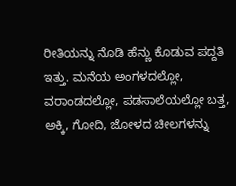ರೀತಿಯನ್ನು ನೊಡಿ ಹೆನ್ಣು ಕೊಡುವ ಪದ್ದತಿ ಇತ್ತು. ಮನೆಯ ಅಂಗಳದಲ್ಲೋ, ವರಾಂಡದಲ್ಲೋ, ಪಡಸಾಲೆಯಲ್ಲೋ ಬತ್ತ, ಅಕ್ಕಿ, ಗೋದಿ, ಜೋಳದ ಚೀಲಗಳನ್ನು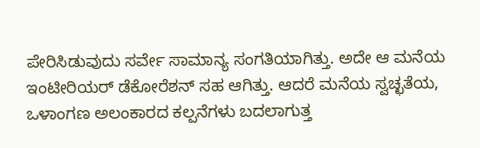ಪೇರಿಸಿಡುವುದು ಸರ್ವೇ ಸಾಮಾನ್ಯ ಸಂಗತಿಯಾಗಿತ್ತು. ಅದೇ ಆ ಮನೆಯ ಇಂಟೀರಿಯರ್ ಡೆಕೋರೆಶನ್ ಸಹ ಆಗಿತ್ತು. ಆದರೆ ಮನೆಯ ಸ್ವಚ್ಛತೆಯ, ಒಳಾಂಗಣ ಅಲಂಕಾರದ ಕಲ್ಪನೆಗಳು ಬದಲಾಗುತ್ತ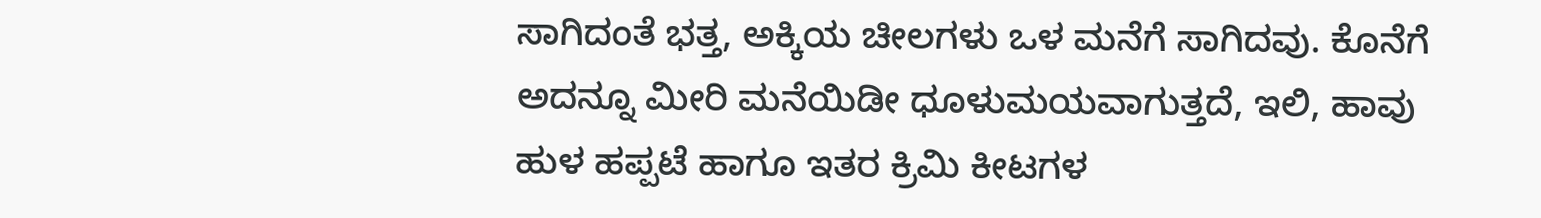ಸಾಗಿದಂತೆ ಭತ್ತ, ಅಕ್ಕಿಯ ಚೀಲಗಳು ಒಳ ಮನೆಗೆ ಸಾಗಿದವು. ಕೊನೆಗೆ ಅದನ್ನೂ ಮೀರಿ ಮನೆಯಿಡೀ ಧೂಳುಮಯವಾಗುತ್ತದೆ, ಇಲಿ, ಹಾವು ಹುಳ ಹಪ್ಪಟೆ ಹಾಗೂ ಇತರ ಕ್ರಿಮಿ ಕೀಟಗಳ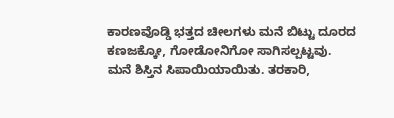ಕಾರಣವೊಡ್ಡಿ ಭತ್ತದ ಚೀಲಗಳು ಮನೆ ಬಿಟ್ಟು ದೂರದ ಕಣಜಕ್ಕೋ, ಗೋಡೋನಿಗೋ ಸಾಗಿಸಲ್ಪಟ್ಟವು. ಮನೆ ಶಿಸ್ತಿನ ಸಿಪಾಯಿಯಾಯಿತು. ತರಕಾರಿ,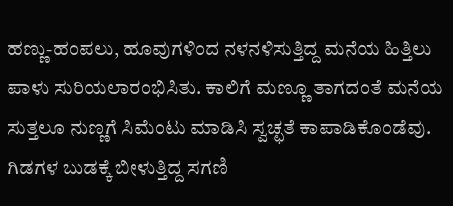ಹಣ್ಣು-ಹಂಪಲು, ಹೂವುಗಳಿಂದ ನಳನಳಿಸುತ್ತಿದ್ದ ಮನೆಯ ಹಿತ್ತಿಲು ಪಾಳು ಸುರಿಯಲಾರಂಭಿಸಿತು. ಕಾಲಿಗೆ ಮಣ್ಣೂ ತಾಗದಂತೆ ಮನೆಯ ಸುತ್ತಲೂ ನುಣ್ಣಗೆ ಸಿಮೆಂಟು ಮಾಡಿಸಿ ಸ್ವಚ್ಛತೆ ಕಾಪಾಡಿಕೊಂಡೆವು. ಗಿಡಗಳ ಬುಡಕ್ಕೆ ಬೀಳುತ್ತಿದ್ದ ಸಗಣಿ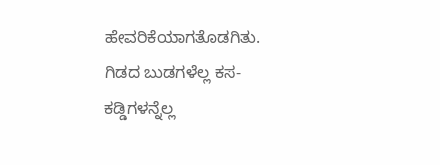ಹೇವರಿಕೆಯಾಗತೊಡಗಿತು. ಗಿಡದ ಬುಡಗಳೆಲ್ಲ ಕಸ-ಕಡ್ಡಿಗಳನ್ನೆಲ್ಲ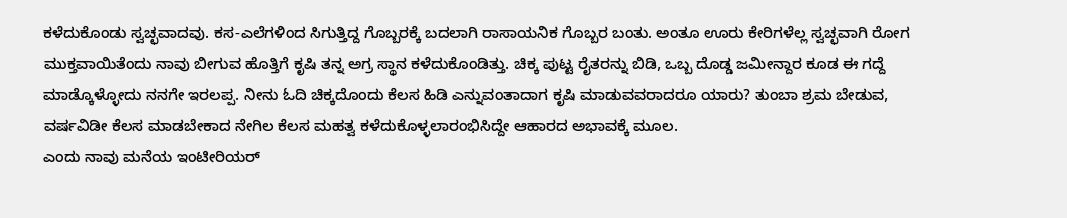ಕಳೆದುಕೊಂಡು ಸ್ವಚ್ಛವಾದವು. ಕಸ-ಎಲೆಗಳಿಂದ ಸಿಗುತ್ತಿದ್ದ ಗೊಬ್ಬರಕ್ಕೆ ಬದಲಾಗಿ ರಾಸಾಯನಿಕ ಗೊಬ್ಬರ ಬಂತು. ಅಂತೂ ಊರು ಕೇರಿಗಳೆಲ್ಲ ಸ್ವಚ್ಛವಾಗಿ ರೋಗ ಮುಕ್ತವಾಯಿತೆಂದು ನಾವು ಬೀಗುವ ಹೊತ್ತಿಗೆ ಕೃಷಿ ತನ್ನ ಅಗ್ರ ಸ್ಥಾನ ಕಳೆದುಕೊಂಡಿತ್ತು. ಚಿಕ್ಕ ಪುಟ್ಟ ರೈತರನ್ನು ಬಿಡಿ, ಒಬ್ಬ ದೊಡ್ಡ ಜಮೀನ್ದಾರ ಕೂಡ ಈ ಗದ್ದೆ ಮಾಡ್ಕೊಳ್ಳೋದು ನನಗೇ ಇರಲಪ್ಪ. ನೀನು ಓದಿ ಚಿಕ್ಕದೊಂದು ಕೆಲಸ ಹಿಡಿ ಎನ್ನುವಂತಾದಾಗ ಕೃಷಿ ಮಾಡುವವರಾದರೂ ಯಾರು? ತುಂಬಾ ಶ್ರಮ ಬೇಡುವ, ವರ್ಷವಿಡೀ ಕೆಲಸ ಮಾಡಬೇಕಾದ ನೇಗಿಲ ಕೆಲಸ ಮಹತ್ವ ಕಳೆದುಕೊಳ್ಳಲಾರಂಭಿಸಿದ್ದೇ ಆಹಾರದ ಅಭಾವಕ್ಕೆ ಮೂಲ.
ಎಂದು ನಾವು ಮನೆಯ ಇಂಟೀರಿಯರ್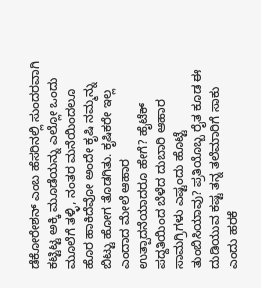ಡೆಕೋರೇಶನ್ ಎಂಬ ಹೆಸರಿನಲ್ಲಿ ಸುಂದರವಾಗಿ ಕಟ್ಟಿಟ್ಟ ಅಕ್ಕಿ ಮೂಡೆಯನ್ನು ಎಲ್ಲೋ ಒಂದು ಮೂಲೆಗೆ ತಳ್ಳಿ, ನಂತರ ಮನೆಯಿಂದಲೂ ಹೊರ ಹಾಕಿದೆವೋ ಅಂದೇ ಕೃಷಿ ನಮ್ಮನ್ನು ಬಿಟ್ಟು ಹೋಗ ತೊಡಗಿತು. ಕೃಷಿಕರೇ ಇಲ್ಲ ಎಂದಾದ ಮೇಲೆ ಆಹಾರ ಉತ್ಪಾದನೆಯಾದರೂ ಹೇಗೆ? ಹೈಟೆಕ್ ಪದ್ದತಿಯಿಂದ ಬೆಳೆದ ದುಬಾರಿ ಆಹಾರ ಸಾಮಗ್ರಿಗಳು ಎಷ್ಟಂದು ಹೊಟ್ಟೆ ತುಂಬಿಸಿಯಾವು? ಪ್ರತಿಯೊಬ್ಬ ರೈತ ಕೂಡ ಈ ದುಡಿಯುವ ಕಷ್ಟ ತನ್ನ ತಲೆಮಾರಿಗೆ ಸಾಕು ಎಂದು ಹರಕೆ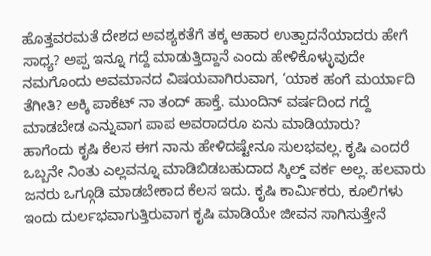ಹೊತ್ತವರಮತೆ ದೇಶದ ಅವಶ್ಯಕತೆಗೆ ತಕ್ಕ ಆಹಾರ ಉತ್ಪಾದನೆಯಾದರು ಹೇಗೆ ಸಾಧ್ಯ? ಅಪ್ಪ ಇನ್ನೂ ಗದ್ದೆ ಮಾಡುತ್ತಿದ್ದಾನೆ ಎಂದು ಹೇಳಿಕೊಳ್ಳುವುದೇ ನಮಗೊಂದು ಅವಮಾನದ ವಿಷಯವಾಗಿರುವಾಗ, ‘ಯಾಕ ಹಂಗೆ ಮರ್ಯಾದಿ ತೆಗೀತಿ? ಅಕ್ಕಿ ಪಾಕೆಟ್ ನಾ ತಂದ್ ಹಾಕ್ತೆ. ಮುಂದಿನ್ ವರ್ಷದಿಂದ ಗದ್ದೆ ಮಾಡಬೇಡ ಎನ್ನುವಾಗ ಪಾಪ ಅವರಾದರೂ ಏನು ಮಾಡಿಯಾರು?
ಹಾಗೆಂದು ಕೃಷಿ ಕೆಲಸ ಈಗ ನಾನು ಹೇಳಿದಷ್ಟೇನೂ ಸುಲಭವಲ್ಲ. ಕೃಷಿ ಎಂದರೆ ಒಬ್ಬನೇ ನಿಂತು ಎಲ್ಲವನ್ನೂ ಮಾಡಿಬಿಡಬಹುದಾದ ಸ್ಕಿಲ್ಡ್ ವರ್ಕ ಅಲ್ಲ. ಹಲವಾರು ಜನರು ಒಗ್ಗೂಡಿ ಮಾಡಬೇಕಾದ ಕೆಲಸ ಇದು. ಕೃಷಿ ಕಾರ್ಮಿಕರು, ಕೂಲಿಗಳು ಇಂದು ದುರ್ಲಭವಾಗುತ್ತಿರುವಾಗ ಕೃಷಿ ಮಾಡಿಯೇ ಜೀವನ ಸಾಗಿಸುತ್ತೇನೆ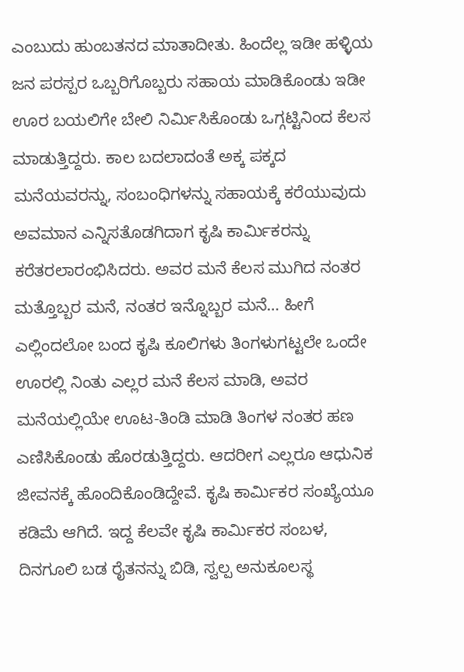ಎಂಬುದು ಹುಂಬತನದ ಮಾತಾದೀತು. ಹಿಂದೆಲ್ಲ ಇಡೀ ಹಳ್ಳಿಯ ಜನ ಪರಸ್ಪರ ಒಬ್ಬರಿಗೊಬ್ಬರು ಸಹಾಯ ಮಾಡಿಕೊಂಡು ಇಡೀ ಊರ ಬಯಲಿಗೇ ಬೇಲಿ ನಿರ್ಮಿಸಿಕೊಂಡು ಒಗ್ಗಟ್ಟಿನಿಂದ ಕೆಲಸ ಮಾಡುತ್ತಿದ್ದರು. ಕಾಲ ಬದಲಾದಂತೆ ಅಕ್ಕ ಪಕ್ಕದ ಮನೆಯವರನ್ನು, ಸಂಬಂಧಿಗಳನ್ನು ಸಹಾಯಕ್ಕೆ ಕರೆಯುವುದು ಅವಮಾನ ಎನ್ನಿಸತೊಡಗಿದಾಗ ಕೃಷಿ ಕಾರ್ಮಿಕರನ್ನು ಕರೆತರಲಾರಂಭಿಸಿದರು. ಅವರ ಮನೆ ಕೆಲಸ ಮುಗಿದ ನಂತರ ಮತ್ತೊಬ್ಬರ ಮನೆ, ನಂತರ ಇನ್ನೊಬ್ಬರ ಮನೆ… ಹೀಗೆ ಎಲ್ಲಿಂದಲೋ ಬಂದ ಕೃಷಿ ಕೂಲಿಗಳು ತಿಂಗಳುಗಟ್ಟಲೇ ಒಂದೇ ಊರಲ್ಲಿ ನಿಂತು ಎಲ್ಲರ ಮನೆ ಕೆಲಸ ಮಾಡಿ, ಅವರ ಮನೆಯಲ್ಲಿಯೇ ಊಟ-ತಿಂಡಿ ಮಾಡಿ ತಿಂಗಳ ನಂತರ ಹಣ ಎಣಿಸಿಕೊಂಡು ಹೊರಡುತ್ತಿದ್ದರು. ಆದರೀಗ ಎಲ್ಲರೂ ಆಧುನಿಕ ಜೀವನಕ್ಕೆ ಹೊಂದಿಕೊಂಡಿದ್ದೇವೆ. ಕೃಷಿ ಕಾರ್ಮಿಕರ ಸಂಖ್ಯೆಯೂ ಕಡಿಮೆ ಆಗಿದೆ. ಇದ್ದ ಕೆಲವೇ ಕೃಷಿ ಕಾರ್ಮಿಕರ ಸಂಬಳ, ದಿನಗೂಲಿ ಬಡ ರೈತನನ್ನು ಬಿಡಿ, ಸ್ವಲ್ಪ ಅನುಕೂಲಸ್ಥ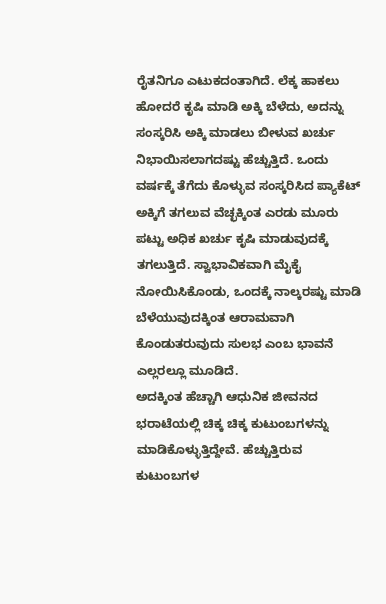ರೈತನಿಗೂ ಎಟುಕದಂತಾಗಿದೆ. ಲೆಕ್ಕ ಹಾಕಲು ಹೋದರೆ ಕೃಷಿ ಮಾಡಿ ಅಕ್ಕಿ ಬೆಳೆದು, ಅದನ್ನು ಸಂಸ್ಕರಿಸಿ ಅಕ್ಕಿ ಮಾಡಲು ಬೀಳುವ ಖರ್ಚು ನಿಭಾಯಿಸಲಾಗದಷ್ಟು ಹೆಚ್ಚುತ್ತಿದೆ. ಒಂದು ವರ್ಷಕ್ಕೆ ತೆಗೆದು ಕೊಳ್ಳುವ ಸಂಸ್ಕರಿಸಿದ ಪ್ಯಾಕೆಟ್ ಅಕ್ಕಿಗೆ ತಗಲುವ ವೆಚ್ಛಕ್ಕಿಂತ ಎರಡು ಮೂರು ಪಟ್ಟು ಅಧಿಕ ಖರ್ಚು ಕೃಷಿ ಮಾಡುವುದಕ್ಕೆ ತಗಲುತ್ತಿದೆ. ಸ್ವಾಭಾವಿಕವಾಗಿ ಮೈಕೈ ನೋಯಿಸಿಕೊಂಡು, ಒಂದಕ್ಕೆ ನಾಲ್ಕರಷ್ಟು ಮಾಡಿ ಬೆಳೆಯುವುದಕ್ಕಿಂತ ಆರಾಮವಾಗಿ ಕೊಂಡುತರುವುದು ಸುಲಭ ಎಂಬ ಭಾವನೆ ಎಲ್ಲರಲ್ಲೂ ಮೂಡಿದೆ.
ಅದಕ್ಕಿಂತ ಹೆಚ್ಚಾಗಿ ಆಧುನಿಕ ಜೀವನದ ಭರಾಟೆಯಲ್ಲಿ ಚಿಕ್ಕ ಚಿಕ್ಕ ಕುಟುಂಬಗಳನ್ನು ಮಾಡಿಕೊಳ್ಳುತ್ತಿದ್ದೇವೆ. ಹೆಚ್ಚುತ್ತಿರುವ ಕುಟುಂಬಗಳ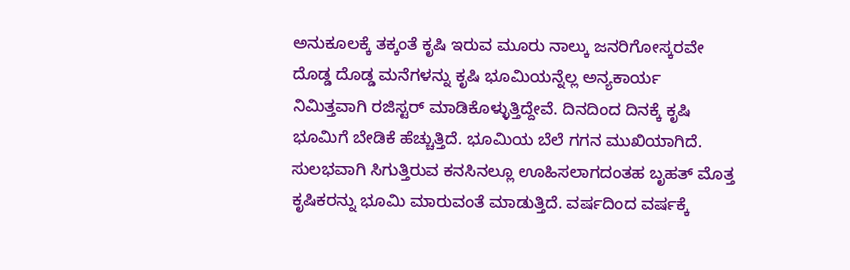ಅನುಕೂಲಕ್ಕೆ ತಕ್ಕಂತೆ ಕೃಷಿ ಇರುವ ಮೂರು ನಾಲ್ಕು ಜನರಿಗೋಸ್ಕರವೇ ದೊಡ್ಡ ದೊಡ್ಡ ಮನೆಗಳನ್ನು ಕೃಷಿ ಭೂಮಿಯನ್ನೆಲ್ಲ ಅನ್ಯಕಾರ್ಯ ನಿಮಿತ್ತವಾಗಿ ರಜಿಸ್ಟರ್ ಮಾಡಿಕೊಳ್ಳುತ್ತಿದ್ದೇವೆ. ದಿನದಿಂದ ದಿನಕ್ಕೆ ಕೃಷಿ ಭೂಮಿಗೆ ಬೇಡಿಕೆ ಹೆಚ್ಚುತ್ತಿದೆ. ಭೂಮಿಯ ಬೆಲೆ ಗಗನ ಮುಖಿಯಾಗಿದೆ. ಸುಲಭವಾಗಿ ಸಿಗುತ್ತಿರುವ ಕನಸಿನಲ್ಲೂ ಊಹಿಸಲಾಗದಂತಹ ಬೃಹತ್ ಮೊತ್ತ ಕೃಷಿಕರನ್ನು ಭೂಮಿ ಮಾರುವಂತೆ ಮಾಡುತ್ತಿದೆ. ವರ್ಷದಿಂದ ವರ್ಷಕ್ಕೆ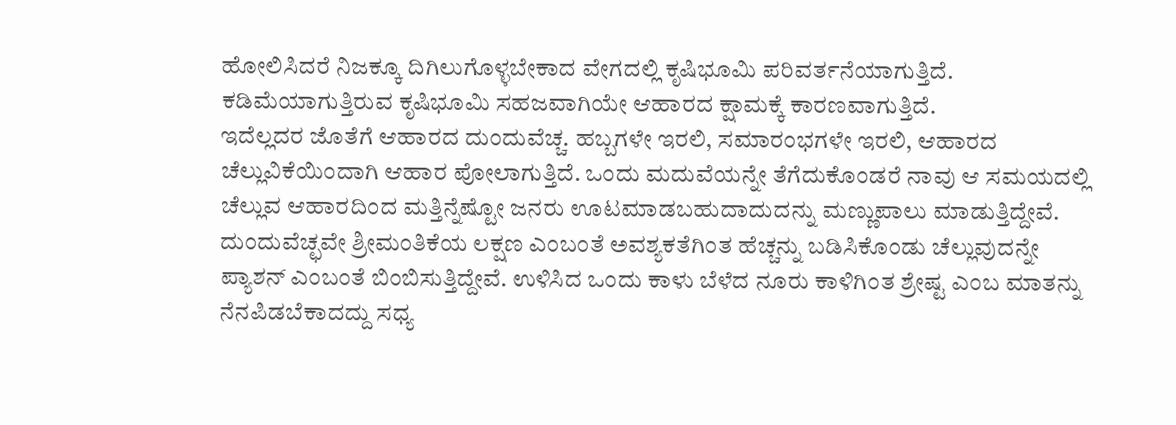ಹೋಲಿಸಿದರೆ ನಿಜಕ್ಕೂ ದಿಗಿಲುಗೊಳ್ಳಬೇಕಾದ ವೇಗದಲ್ಲಿ ಕೃಷಿಭೂಮಿ ಪರಿವರ್ತನೆಯಾಗುತ್ತಿದೆ. ಕಡಿಮೆಯಾಗುತ್ತಿರುವ ಕೃಷಿಭೂಮಿ ಸಹಜವಾಗಿಯೇ ಆಹಾರದ ಕ್ಷಾಮಕ್ಕೆ ಕಾರಣವಾಗುತ್ತಿದೆ.
ಇದೆಲ್ಲದರ ಜೊತೆಗೆ ಆಹಾರದ ದುಂದುವೆಚ್ಚ. ಹಬ್ಬಗಳೇ ಇರಲಿ, ಸಮಾರಂಭಗಳೇ ಇರಲಿ, ಆಹಾರದ ಚೆಲ್ಲುವಿಕೆಯಿಂದಾಗಿ ಆಹಾರ ಪೋಲಾಗುತ್ತಿದೆ. ಒಂದು ಮದುವೆಯನ್ನೇ ತೆಗೆದುಕೊಂಡರೆ ನಾವು ಆ ಸಮಯದಲ್ಲಿ ಚೆಲ್ಲುವ ಆಹಾರದಿಂದ ಮತ್ತಿನ್ನೆಷ್ಟೋ ಜನರು ಊಟಮಾಡಬಹುದಾದುದನ್ನು ಮಣ್ಣುಪಾಲು ಮಾಡುತ್ತಿದ್ದೇವೆ. ದುಂದುವೆಚ್ಛವೇ ಶ್ರೀಮಂತಿಕೆಯ ಲಕ್ಷಣ ಎಂಬಂತೆ ಅವಶ್ಯಕತೆಗಿಂತ ಹೆಚ್ಚನ್ನು ಬಡಿಸಿಕೊಂಡು ಚೆಲ್ಲುವುದನ್ನೇ ಪ್ಯಾಶನ್ ಎಂಬಂತೆ ಬಿಂಬಿಸುತ್ತಿದ್ದೇವೆ. ಉಳಿಸಿದ ಒಂದು ಕಾಳು ಬೆಳೆದ ನೂರು ಕಾಳಿಗಿಂತ ಶ್ರೇಷ್ಟ ಎಂಬ ಮಾತನ್ನು ನೆನಪಿಡಬೆಕಾದದ್ದು ಸಧ್ಯ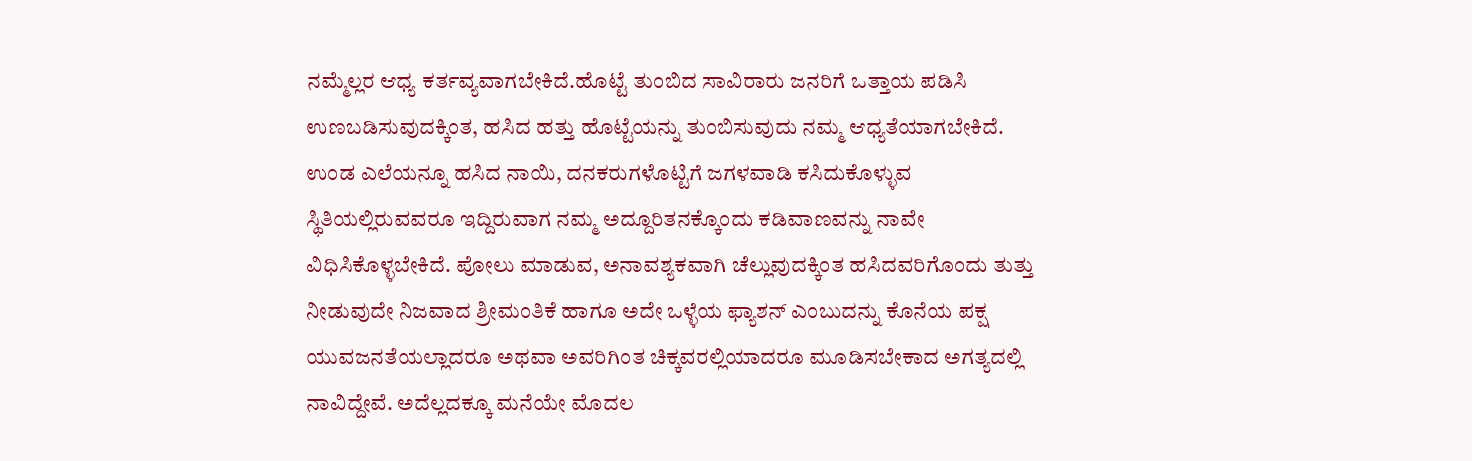ನಮ್ಮೆಲ್ಲರ ಆಧ್ಯ ಕರ್ತವ್ಯವಾಗಬೇಕಿದೆ.ಹೊಟ್ಟೆ ತುಂಬಿದ ಸಾವಿರಾರು ಜನರಿಗೆ ಒತ್ತಾಯ ಪಡಿಸಿ ಉಣಬಡಿಸುವುದಕ್ಕಿಂತ, ಹಸಿದ ಹತ್ತು ಹೊಟ್ಟೆಯನ್ನು ತುಂಬಿಸುವುದು ನಮ್ಮ ಆಧ್ಯತೆಯಾಗಬೇಕಿದೆ. ಉಂಡ ಎಲೆಯನ್ನೂ ಹಸಿದ ನಾಯಿ, ದನಕರುಗಳೊಟ್ಟಿಗೆ ಜಗಳವಾಡಿ ಕಸಿದುಕೊಳ್ಳುವ ಸ್ಥಿತಿಯಲ್ಲಿರುವವರೂ ಇದ್ದಿರುವಾಗ ನಮ್ಮ ಅದ್ದೂರಿತನಕ್ಕೊಂದು ಕಡಿವಾಣವನ್ನು ನಾವೇ ವಿಧಿಸಿಕೊಳ್ಳಬೇಕಿದೆ. ಪೋಲು ಮಾಡುವ, ಅನಾವಶ್ಯಕವಾಗಿ ಚೆಲ್ಲುವುದಕ್ಕಿಂತ ಹಸಿದವರಿಗೊಂದು ತುತ್ತು ನೀಡುವುದೇ ನಿಜವಾದ ಶ್ರೀಮಂತಿಕೆ ಹಾಗೂ ಅದೇ ಒಳ್ಳೆಯ ಫ್ಯಾಶನ್ ಎಂಬುದನ್ನು ಕೊನೆಯ ಪಕ್ಷ ಯುವಜನತೆಯಲ್ಲಾದರೂ ಅಥವಾ ಅವರಿಗಿಂತ ಚಿಕ್ಕವರಲ್ಲಿಯಾದರೂ ಮೂಡಿಸಬೇಕಾದ ಅಗತ್ಯದಲ್ಲಿ ನಾವಿದ್ದೇವೆ. ಅದೆಲ್ಲದಕ್ಕೂ ಮನೆಯೇ ಮೊದಲ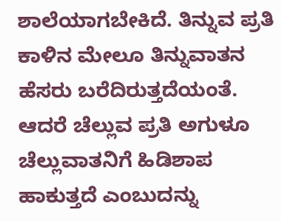ಶಾಲೆಯಾಗಬೇಕಿದೆ. ತಿನ್ನುವ ಪ್ರತಿ ಕಾಳಿನ ಮೇಲೂ ತಿನ್ನುವಾತನ ಹೆಸರು ಬರೆದಿರುತ್ತದೆಯಂತೆ. ಆದರೆ ಚೆಲ್ಲುವ ಪ್ರತಿ ಅಗುಳೂ ಚೆಲ್ಲುವಾತನಿಗೆ ಹಿಡಿಶಾಪ ಹಾಕುತ್ತದೆ ಎಂಬುದನ್ನು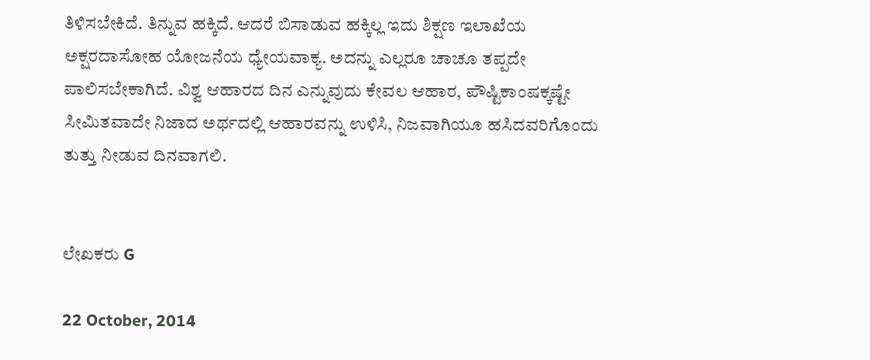ತಿಳಿಸಬೇಕಿದೆ. ತಿನ್ನುವ ಹಕ್ಕಿದೆ. ಆದರೆ ಬಿಸಾಡುವ ಹಕ್ಕಿಲ್ಲ ಇದು ಶಿಕ್ಷಣ ಇಲಾಖೆಯ ಅಕ್ಷರದಾಸೋಹ ಯೋಜನೆಯ ಧ್ಯೇಯವಾಕ್ಯ. ಅದನ್ನು ಎಲ್ಲರೂ ಚಾಚೂ ತಪ್ಪದೇ ಪಾಲಿಸಬೇಕಾಗಿದೆ. ವಿಶ್ವ ಆಹಾರದ ದಿನ ಎನ್ನುವುದು ಕೇವಲ ಆಹಾರ, ಪೌಷ್ಟಿಕಾಂಷಕ್ಕಷ್ಟೇ ಸೀಮಿತವಾದೇ ನಿಜಾದ ಅರ್ಥದಲ್ಲಿ ಆಹಾರವನ್ನು ಉಳಿಸಿ, ನಿಜವಾಗಿಯೂ ಹಸಿದವರಿಗೊಂದು ತುತ್ತು ನೀಡುವ ದಿನವಾಗಲಿ.


ಲೇಖಕರು G

22 October, 2014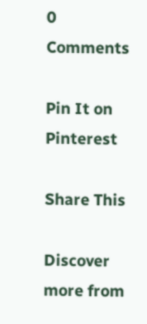0 Comments

Pin It on Pinterest

Share This

Discover more from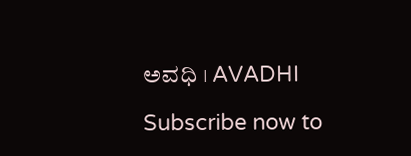ಅವಧಿ । AVADHI

Subscribe now to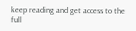keep reading and get access to the full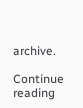archive.

Continue reading